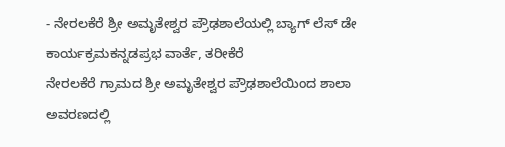- ನೇರಲಕೆರೆ ಶ್ರೀ ಅಮೃತೇಶ್ವರ ಪ್ರೌಢಶಾಲೆಯಲ್ಲಿ ಬ್ಯಾಗ್ ಲೆಸ್ ಡೇ ಕಾರ್ಯಕ್ರಮಕನ್ನಡಪ್ರಭ ವಾರ್ತೆ, ತರೀಕೆರೆ
ನೇರಲಕೆರೆ ಗ್ರಾಮದ ಶ್ರೀ ಅಮೃತೇಶ್ವರ ಪ್ರೌಢಶಾಲೆಯಿಂದ ಶಾಲಾ ಅವರಣದಲ್ಲಿ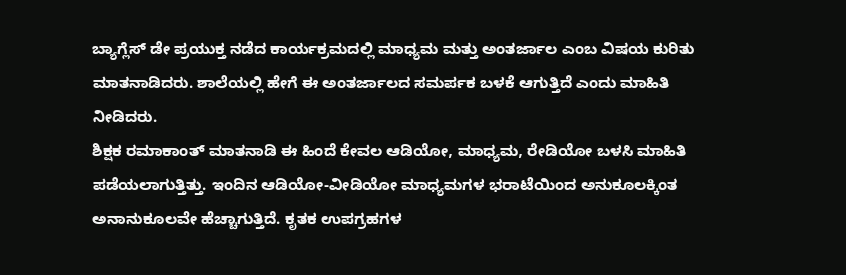ಬ್ಯಾಗ್ಲೆಸ್ ಡೇ ಪ್ರಯುಕ್ತ ನಡೆದ ಕಾರ್ಯಕ್ರಮದಲ್ಲಿ ಮಾಧ್ಯಮ ಮತ್ತು ಅಂತರ್ಜಾಲ ಎಂಬ ವಿಷಯ ಕುರಿತು ಮಾತನಾಡಿದರು. ಶಾಲೆಯಲ್ಲಿ ಹೇಗೆ ಈ ಅಂತರ್ಜಾಲದ ಸಮರ್ಪಕ ಬಳಕೆ ಆಗುತ್ತಿದೆ ಎಂದು ಮಾಹಿತಿ ನೀಡಿದರು.
ಶಿಕ್ಷಕ ರಮಾಕಾಂತ್ ಮಾತನಾಡಿ ಈ ಹಿಂದೆ ಕೇವಲ ಆಡಿಯೋ, ಮಾಧ್ಯಮ, ರೇಡಿಯೋ ಬಳಸಿ ಮಾಹಿತಿ ಪಡೆಯಲಾಗುತ್ತಿತ್ತು. ಇಂದಿನ ಆಡಿಯೋ-ವೀಡಿಯೋ ಮಾಧ್ಯಮಗಳ ಭರಾಟೆಯಿಂದ ಅನುಕೂಲಕ್ಕಿಂತ ಅನಾನುಕೂಲವೇ ಹೆಚ್ಚಾಗುತ್ತಿದೆ. ಕೃತಕ ಉಪಗ್ರಹಗಳ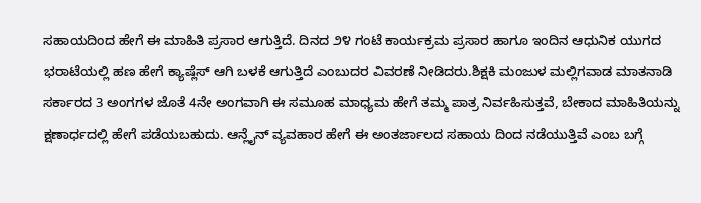ಸಹಾಯದಿಂದ ಹೇಗೆ ಈ ಮಾಹಿತಿ ಪ್ರಸಾರ ಆಗುತ್ತಿದೆ. ದಿನದ ೨೪ ಗಂಟೆ ಕಾರ್ಯಕ್ರಮ ಪ್ರಸಾರ ಹಾಗೂ ಇಂದಿನ ಆಧುನಿಕ ಯುಗದ ಭರಾಟೆಯಲ್ಲಿ ಹಣ ಹೇಗೆ ಕ್ಯಾಷ್ಲೆಸ್ ಆಗಿ ಬಳಕೆ ಆಗುತ್ತಿದೆ ಎಂಬುದರ ವಿವರಣೆ ನೀಡಿದರು.ಶಿಕ್ಷಕಿ ಮಂಜುಳ ಮಲ್ಲಿಗವಾಡ ಮಾತನಾಡಿ ಸರ್ಕಾರದ 3 ಅಂಗಗಳ ಜೊತೆ 4ನೇ ಅಂಗವಾಗಿ ಈ ಸಮೂಹ ಮಾಧ್ಯಮ ಹೇಗೆ ತಮ್ಮ ಪಾತ್ರ ನಿರ್ವಹಿಸುತ್ತವೆ, ಬೇಕಾದ ಮಾಹಿತಿಯನ್ನು ಕ್ಷಣಾರ್ಧದಲ್ಲಿ ಹೇಗೆ ಪಡೆಯಬಹುದು. ಆನ್ಲೈನ್ ವ್ಯವಹಾರ ಹೇಗೆ ಈ ಅಂತರ್ಜಾಲದ ಸಹಾಯ ದಿಂದ ನಡೆಯುತ್ತಿವೆ ಎಂಬ ಬಗ್ಗೆ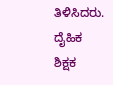ತಿಳಿಸಿದರು.
ದೈಹಿಕ ಶಿಕ್ಷಕ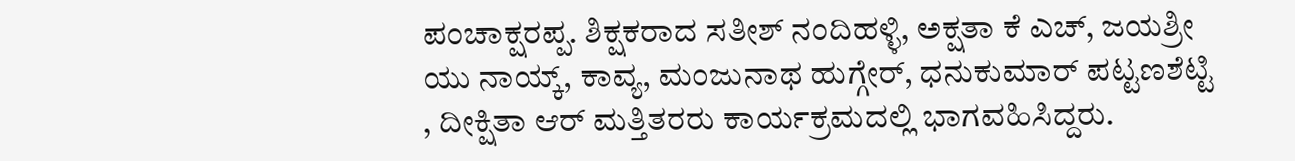ಪಂಚಾಕ್ಷರಪ್ಪ. ಶಿಕ್ಷಕರಾದ ಸತೀಶ್ ನಂದಿಹಳ್ಳಿ, ಅಕ್ಷತಾ ಕೆ ಎಚ್, ಜಯಶ್ರೀ ಯು ನಾಯ್ಕ್, ಕಾವ್ಯ, ಮಂಜುನಾಥ ಹುಗ್ಗೇರ್, ಧನುಕುಮಾರ್ ಪಟ್ಟಣಶೆಟ್ಟಿ , ದೀಕ್ಷಿತಾ ಆರ್ ಮತ್ತಿತರರು ಕಾರ್ಯಕ್ರಮದಲ್ಲಿ ಭಾಗವಹಿಸಿದ್ದರು.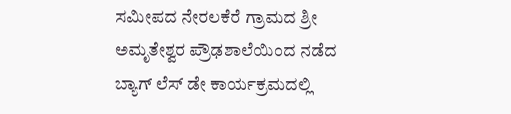ಸಮೀಪದ ನೇರಲಕೆರೆ ಗ್ರಾಮದ ಶ್ರೀ ಅಮೃತೇಶ್ವರ ಪ್ರೌಢಶಾಲೆಯಿಂದ ನಡೆದ ಬ್ಯಾಗ್ ಲೆಸ್ ಡೇ ಕಾರ್ಯಕ್ರಮದಲ್ಲಿ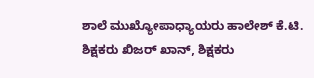ಶಾಲೆ ಮುಖ್ಯೋಪಾಧ್ಯಾಯರು ಹಾಲೇಶ್ ಕೆ.ಟಿ. ಶಿಕ್ಷಕರು ಖಿಜರ್ ಖಾನ್, ಶಿಕ್ಷಕರು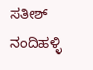ಸತೀಶ್ ನಂದಿಹಳ್ಳಿ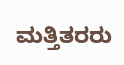ಮತ್ತಿತರರು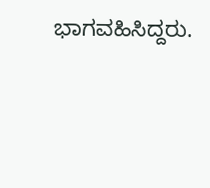ಭಾಗವಹಿಸಿದ್ದರು.